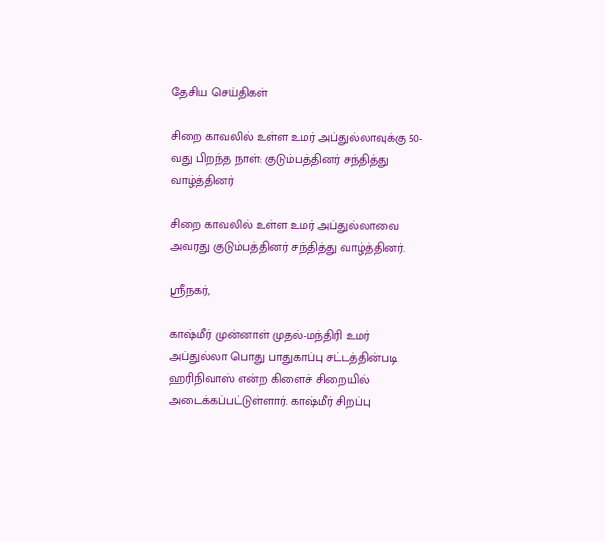தேசிய செய்திகள்

சிறை காவலில் உள்ள உமர் அப்துல்லாவுக்கு 50-வது பிறந்த நாள்: குடும்பத்தினர் சந்தித்து வாழ்த்தினர்

சிறை காவலில் உள்ள உமர் அப்துல்லாவை அவரது குடும்பத்தினர் சந்தித்து வாழ்த்தினர்.

ஸ்ரீநகர்,

காஷ்மீர் முன்னாள் முதல்-மந்திரி உமர் அப்துல்லா பொது பாதுகாப்பு சட்டத்தின்படி ஹரிநிவாஸ் என்ற கிளைச் சிறையில் அடைக்கப்பட்டுள்ளார். காஷ்மீர் சிறப்பு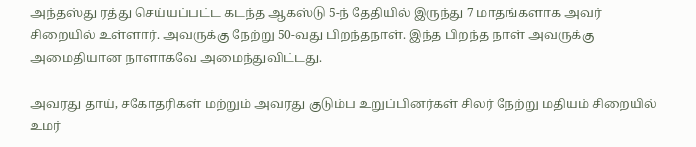அந்தஸ்து ரத்து செய்யப்பட்ட கடந்த ஆகஸ்டு 5-ந் தேதியில் இருந்து 7 மாதங்களாக அவர் சிறையில் உள்ளார். அவருக்கு நேற்று 50-வது பிறந்தநாள். இந்த பிறந்த நாள் அவருக்கு அமைதியான நாளாகவே அமைந்துவிட்டது.

அவரது தாய், சகோதரிகள் மற்றும் அவரது குடும்ப உறுப்பினர்கள் சிலர் நேற்று மதியம் சிறையில் உமர்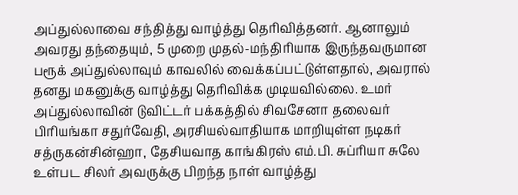அப்துல்லாவை சந்தித்து வாழ்த்து தெரிவித்தனர். ஆனாலும் அவரது தந்தையும், 5 முறை முதல்-மந்திரியாக இருந்தவருமான பரூக் அப்துல்லாவும் காவலில் வைக்கப்பட்டுள்ளதால், அவரால் தனது மகனுக்கு வாழ்த்து தெரிவிக்க முடியவில்லை. உமர் அப்துல்லாவின் டுவிட்டர் பக்கத்தில் சிவசேனா தலைவர் பிரியங்கா சதுர்வேதி, அரசியல்வாதியாக மாறியுள்ள நடிகர் சத்ருகன்சின்ஹா, தேசியவாத காங்கிரஸ் எம்.பி. சுப்ரியா சுலே உள்பட சிலர் அவருக்கு பிறந்த நாள் வாழ்த்து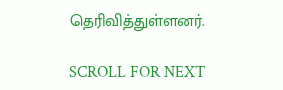தெரிவித்துள்ளனர்.

SCROLL FOR NEXT